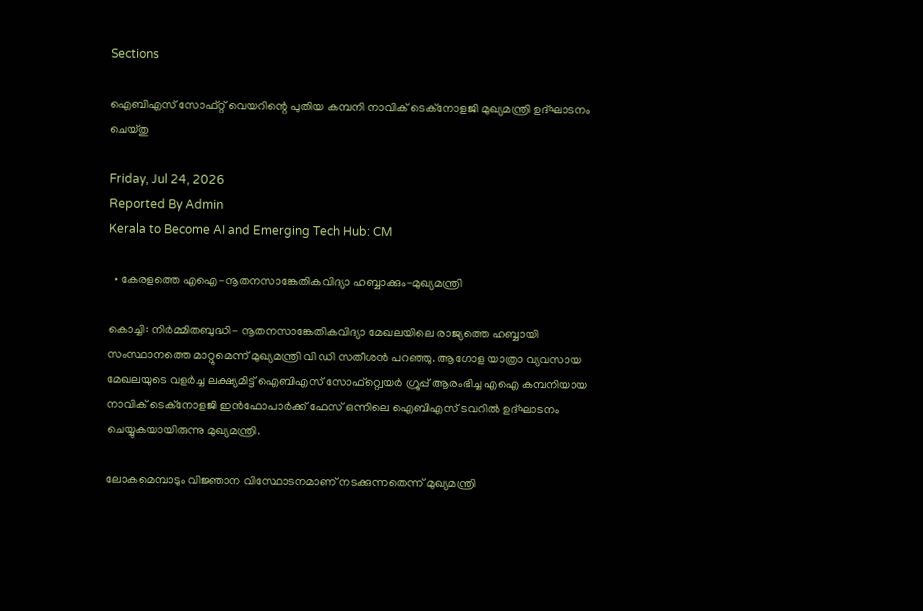Sections

ഐബിഎസ് സോഫ്റ്റ് വെയറിന്റെ പുതിയ കമ്പനി നാവിക് ടെക്‌നോളജി മുഖ്യമന്ത്രി ഉദ്ഘാടനം ചെയ്തു

Friday, Jul 24, 2026
Reported By Admin
Kerala to Become AI and Emerging Tech Hub: CM

  • കേരളത്തെ എഐ-നൂതനസാങ്കേതികവിദ്യാ ഹബ്ബാക്കും-മുഖ്യമന്ത്രി

കൊച്ചി: നിർമ്മിതബുദ്ധി- നൂതനസാങ്കേതികവിദ്യാ മേഖലയിലെ രാജ്യത്തെ ഹബ്ബായി സംസ്ഥാനത്തെ മാറ്റുമെന്ന് മുഖ്യമന്ത്രി വി ഡി സതീശൻ പറഞ്ഞു. ആഗോള യാത്രാ വ്യവസായ മേഖലയുടെ വളർച്ച ലക്ഷ്യമിട്ട് ഐബിഎസ് സോഫ്റ്റ്വെയർ ഗ്രൂപ്പ് ആരംഭിച്ച എഐ കമ്പനിയായ നാവിക് ടെക്നോളജി ഇൻഫോപാർക്ക് ഫേസ് ഒന്നിലെ ഐബിഎസ് ടവറിൽ ഉദ്ഘാടനം ചെയ്യുകയായിരുന്നു മുഖ്യമന്ത്രി.

ലോകമെമ്പാടും വിജ്ഞാന വിസ്ഥോടനമാണ് നടക്കുന്നതെന്ന് മുഖ്യമന്ത്രി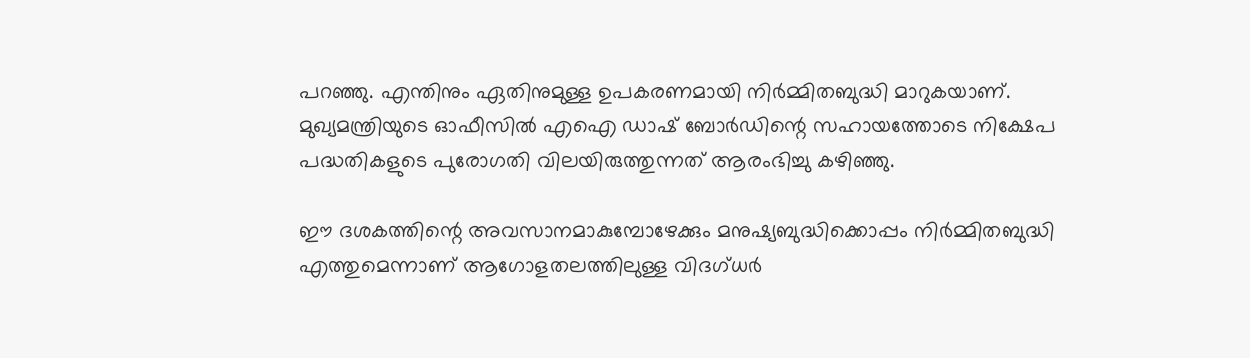പറഞ്ഞു. എന്തിനും ഏതിനുമുള്ള ഉപകരണമായി നിർമ്മിതബുദ്ധി മാറുകയാണ്. മുഖ്യമന്ത്രിയുടെ ഓഫീസിൽ എഐ ഡാഷ് ബോർഡിന്റെ സഹായത്തോടെ നിക്ഷേപ പദ്ധതികളുടെ പുരോഗതി വിലയിരുത്തുന്നത് ആരംഭിച്ചു കഴിഞ്ഞു.

ഈ ദശകത്തിന്റെ അവസാനമാകുമ്പോഴേക്കും മനുഷ്യബുദ്ധിക്കൊപ്പം നിർമ്മിതബുദ്ധി എത്തുമെന്നാണ് ആഗോളതലത്തിലുള്ള വിദഗ്ധർ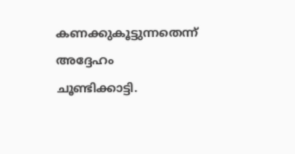കണക്കുകൂട്ടുന്നതെന്ന് അദ്ദേഹം ചൂണ്ടിക്കാട്ടി.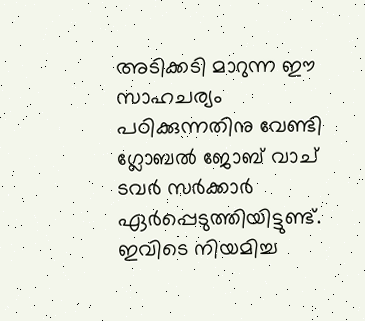അടിക്കടി മാറുന്ന ഈ സാഹചര്യം പഠിക്കുന്നതിനു വേണ്ടി ഗ്ലോബൽ ജോബ് വാച് ടവർ സർക്കാർ ഏർപ്പെടുത്തിയിട്ടുണ്ട്. ഇവിടെ നിയമിച്ച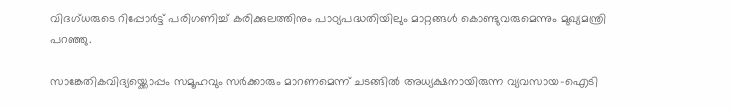വിദഗ്ധരുടെ റിപ്പോർട്ട് പരിഗണിച്ച് കരിക്കുലത്തിനും പാഠ്യപദ്ധതിയിലും മാറ്റങ്ങൾ കൊണ്ടുവരുമെന്നും മുഖ്യമന്ത്രി പറഞ്ഞു.

സാങ്കേതികവിദ്യയ്ക്കൊപ്പം സമൂഹവും സർക്കാരും മാറണമെന്ന് ചടങ്ങിൽ അധ്യക്ഷനായിരുന്ന വ്യവസായ-ഐടി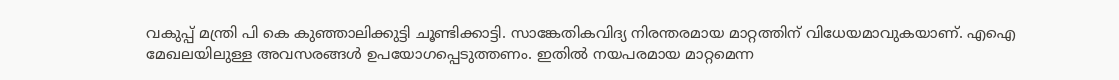വകുപ്പ് മന്ത്രി പി കെ കുഞ്ഞാലിക്കുട്ടി ചൂണ്ടിക്കാട്ടി. സാങ്കേതികവിദ്യ നിരന്തരമായ മാറ്റത്തിന് വിധേയമാവുകയാണ്. എഐ മേഖലയിലുള്ള അവസരങ്ങൾ ഉപയോഗപ്പെടുത്തണം. ഇതിൽ നയപരമായ മാറ്റമെന്ന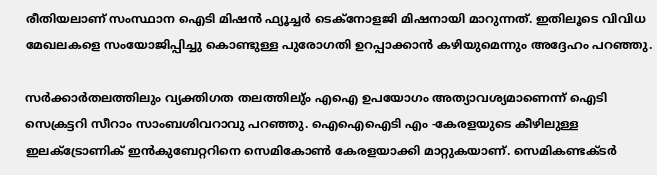രീതിയലാണ് സംസ്ഥാന ഐടി മിഷൻ ഫ്യൂച്ചർ ടെക്നോളജി മിഷനായി മാറുന്നത്. ഇതിലൂടെ വിവിധ മേഖലകളെ സംയോജിപ്പിച്ചു കൊണ്ടുള്ള പുരോഗതി ഉറപ്പാക്കാൻ കഴിയുമെന്നും അദ്ദേഹം പറഞ്ഞു.

സർക്കാർതലത്തിലും വ്യക്തിഗത തലത്തിലു്ം എഐ ഉപയോഗം അത്യാവശ്യമാണെന്ന് ഐടി സെക്രട്ടറി സീറാം സാംബശിവറാവു പറഞ്ഞു. ഐഐഐടി എം -കേരളയുടെ കീഴിലുള്ള ഇലക്ട്രോണിക് ഇൻകുബേറ്ററിനെ സെമികോൺ കേരളയാക്കി മാറ്റുകയാണ്. സെമികണ്ടക്ടർ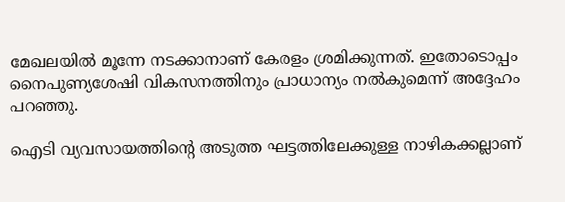മേഖലയിൽ മൂന്നേ നടക്കാനാണ് കേരളം ശ്രമിക്കുന്നത്. ഇതോടൊപ്പം നൈപുണ്യശേഷി വികസനത്തിനും പ്രാധാന്യം നൽകുമെന്ന് അദ്ദേഹം പറഞ്ഞു.

ഐടി വ്യവസായത്തിന്റെ അടുത്ത ഘട്ടത്തിലേക്കുള്ള നാഴികക്കല്ലാണ്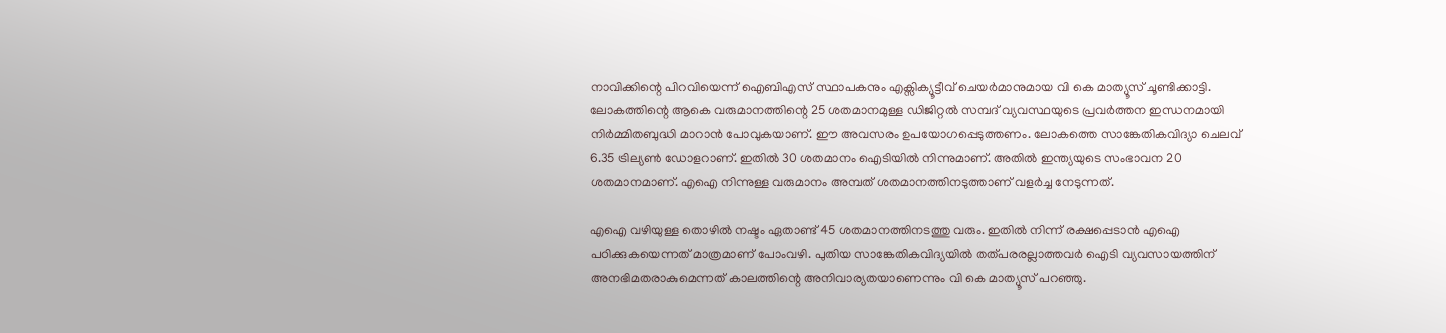നാവിക്കിന്റെ പിറവിയെന്ന് ഐബിഎസ് സ്ഥാപകനും എക്സിക്യൂട്ടീവ് ചെയർമാനുമായ വി കെ മാത്യൂസ് ചൂണ്ടിക്കാട്ടി. ലോകത്തിന്റെ ആകെ വരുമാനത്തിന്റെ 25 ശതമാനമുള്ള ഡിജിറ്റൽ സമ്പദ് വ്യവസ്ഥയുടെ പ്രവർത്തന ഇന്ധനമായി നിർമ്മിതബുദ്ധി മാറാൻ പോവുകയാണ്. ഈ അവസരം ഉപയോഗപ്പെടുത്തണം. ലോകത്തെ സാങ്കേതികവിദ്യാ ചെലവ് 6.35 ട്രില്യൺ ഡോളറാണ്. ഇതിൽ 30 ശതമാനം ഐടിയിൽ നിന്നുമാണ്. അതിൽ ഇന്ത്യയുടെ സംഭാവന 20 ശതമാനമാണ്. എഐ നിന്നുള്ള വരുമാനം അമ്പത് ശതമാനത്തിനടുത്താണ് വളർച്ച നേടുന്നത്.

എഐ വഴിയുള്ള തൊഴിൽ നഷ്ടം ഏതാണ്ട് 45 ശതമാനത്തിനടത്തു വരും. ഇതിൽ നിന്ന് രക്ഷപ്പെടാൻ എഐ പഠിക്കുകയെന്നത് മാത്രമാണ് പോംവഴി. പുതിയ സാങ്കേതികവിദ്യയിൽ തത്പരരല്ലാത്തവർ ഐടി വ്യവസായത്തിന് അനഭിമതരാകുമെന്നത് കാലത്തിന്റെ അനിവാര്യതയാണെന്നും വി കെ മാത്യൂസ് പറഞ്ഞു.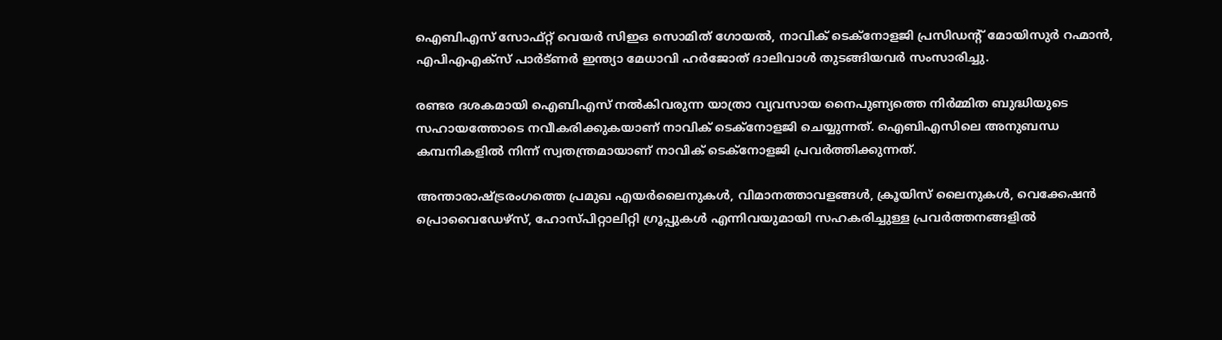ഐബിഎസ് സോഫ്റ്റ് വെയർ സിഇഒ സൊമിത് ഗോയൽ, നാവിക് ടെക്നോളജി പ്രസിഡന്റ് മോയിസുർ റഹ്മാൻ, എപിഎഎക്സ് പാർട്ണർ ഇന്ത്യാ മേധാവി ഹർജോത് ദാലിവാൾ തുടങ്ങിയവർ സംസാരിച്ചു.

രണ്ടര ദശകമായി ഐബിഎസ് നൽകിവരുന്ന യാത്രാ വ്യവസായ നൈപുണ്യത്തെ നിർമ്മിത ബുദ്ധിയുടെ സഹായത്തോടെ നവീകരിക്കുകയാണ് നാവിക് ടെക്നോളജി ചെയ്യുന്നത്. ഐബിഎസിലെ അനുബന്ധ കമ്പനികളിൽ നിന്ന് സ്വതന്ത്രമായാണ് നാവിക് ടെക്നോളജി പ്രവർത്തിക്കുന്നത്.

അന്താരാഷ്ട്രരംഗത്തെ പ്രമുഖ എയർലൈനുകൾ, വിമാനത്താവളങ്ങൾ, ക്രൂയിസ് ലൈനുകൾ, വെക്കേഷൻ പ്രൊവൈഡേഴ്സ്, ഹോസ്പിറ്റാലിറ്റി ഗ്രൂപ്പുകൾ എന്നിവയുമായി സഹകരിച്ചുള്ള പ്രവർത്തനങ്ങളിൽ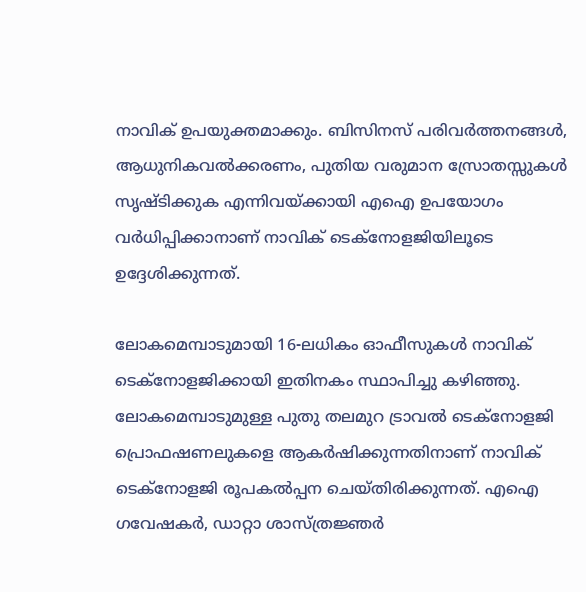നാവിക് ഉപയുക്തമാക്കും. ബിസിനസ് പരിവർത്തനങ്ങൾ, ആധുനികവൽക്കരണം, പുതിയ വരുമാന സ്രോതസ്സുകൾ സൃഷ്ടിക്കുക എന്നിവയ്ക്കായി എഐ ഉപയോഗം വർധിപ്പിക്കാനാണ് നാവിക് ടെക്നോളജിയിലൂടെ ഉദ്ദേശിക്കുന്നത്.

ലോകമെമ്പാടുമായി 16-ലധികം ഓഫീസുകൾ നാവിക് ടെക്നോളജിക്കായി ഇതിനകം സ്ഥാപിച്ചു കഴിഞ്ഞു. ലോകമെമ്പാടുമുള്ള പുതു തലമുറ ട്രാവൽ ടെക്നോളജി പ്രൊഫഷണലുകളെ ആകർഷിക്കുന്നതിനാണ് നാവിക് ടെക്നോളജി രൂപകൽപ്പന ചെയ്തിരിക്കുന്നത്. എഐ ഗവേഷകർ, ഡാറ്റാ ശാസ്ത്രജ്ഞർ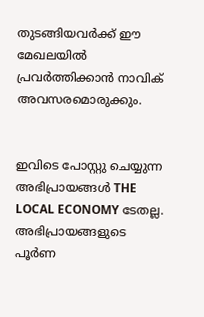തുടങ്ങിയവർക്ക് ഈ മേഖലയിൽ പ്രവർത്തിക്കാൻ നാവിക് അവസരമൊരുക്കും.


ഇവിടെ പോസ്റ്റു ചെയ്യുന്ന അഭിപ്രായങ്ങൾ THE LOCAL ECONOMY ടേതല്ല. അഭിപ്രായങ്ങളുടെ പൂർണ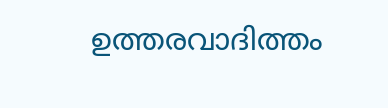ഉത്തരവാദിത്തം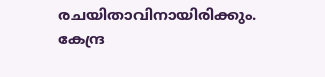രചയിതാവിനായിരിക്കും. കേന്ദ്ര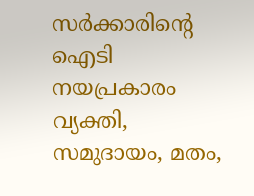സർക്കാരിന്റെ ഐടി നയപ്രകാരം വ്യക്തി, സമുദായം, മതം,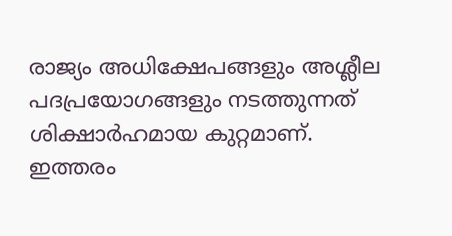രാജ്യം അധിക്ഷേപങ്ങളും അശ്ലീല പദപ്രയോഗങ്ങളും നടത്തുന്നത് ശിക്ഷാർഹമായ കുറ്റമാണ്. ഇത്തരം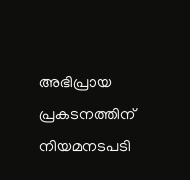അഭിപ്രായ പ്രകടനത്തിന് നിയമനടപടി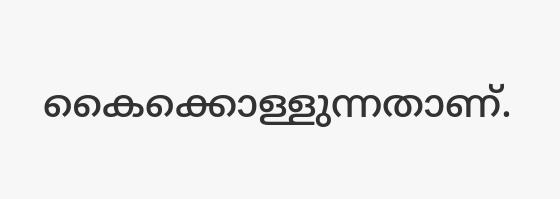കൈക്കൊള്ളുന്നതാണ്.